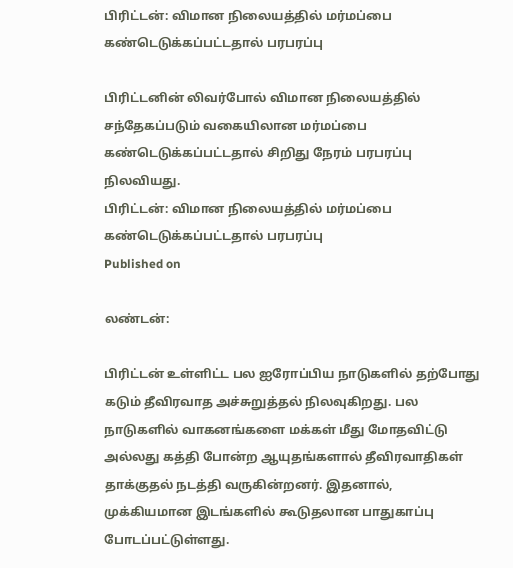பிரிட்டன்: விமான நிலையத்தில் மர்மப்பை கண்டெடுக்கப்பட்டதால் பரபரப்பு

பிரிட்டனின் லிவர்போல் விமான நிலையத்தில் சந்தேகப்படும் வகையிலான மர்மப்பை கண்டெடுக்கப்பட்டதால் சிறிது நேரம் பரபரப்பு நிலவியது.
பிரிட்டன்: விமான நிலையத்தில் மர்மப்பை கண்டெடுக்கப்பட்டதால் பரபரப்பு
Published on

லண்டன்:

பிரிட்டன் உள்ளிட்ட பல ஐரோப்பிய நாடுகளில் தற்போது கடும் தீவிரவாத அச்சுறுத்தல் நிலவுகிறது. பல நாடுகளில் வாகனங்களை மக்கள் மீது மோதவிட்டு அல்லது கத்தி போன்ற ஆயுதங்களால் தீவிரவாதிகள் தாக்குதல் நடத்தி வருகின்றனர். இதனால், முக்கியமான இடங்களில் கூடுதலான பாதுகாப்பு போடப்பட்டுள்ளது.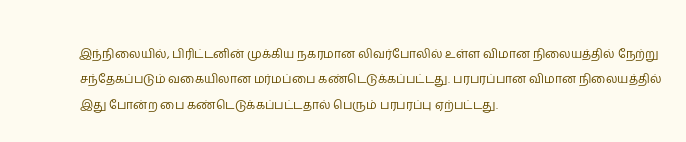இந்நிலையில், பிரிட்டனின் முக்கிய நகரமான லிவர்போலில் உள்ள விமான நிலையத்தில் நேற்று சந்தேகப்படும் வகையிலான மர்மப்பை கண்டெடுக்கப்பட்டது. பரபரப்பான விமான நிலையத்தில் இது போன்ற பை கண்டெடுக்கப்பட்டதால் பெரும் பரபரப்பு ஏற்பட்டது.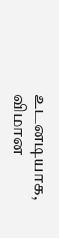உடனடியாக, விமான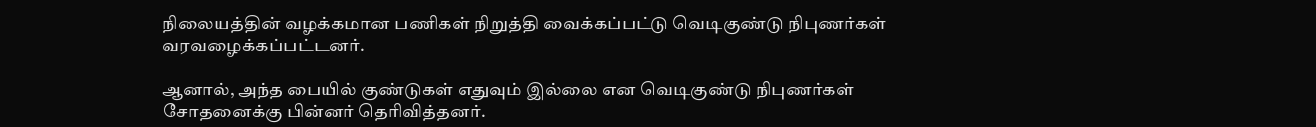நிலையத்தின் வழக்கமான பணிகள் நிறுத்தி வைக்கப்பட்டு வெடிகுண்டு நிபுணர்கள் வரவழைக்கப்பட்டனர்.

ஆனால், அந்த பையில் குண்டுகள் எதுவும் இல்லை என வெடிகுண்டு நிபுணர்கள் சோதனைக்கு பின்னர் தெரிவித்தனர்.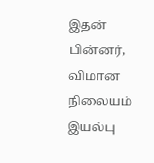இதன் பின்னர், விமான நிலையம் இயல்பு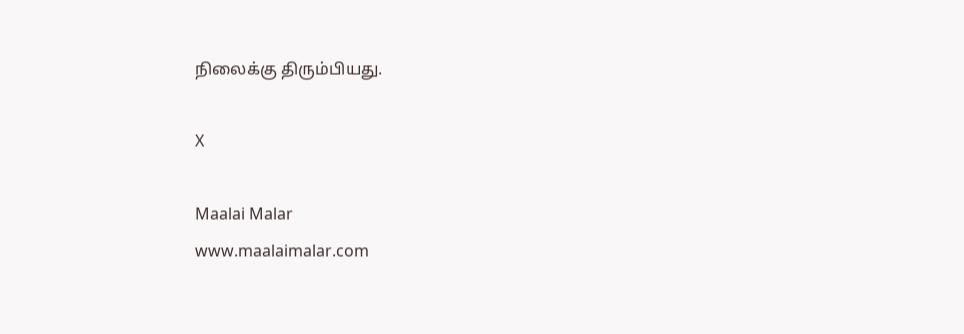நிலைக்கு திரும்பியது.

X

Maalai Malar
www.maalaimalar.com